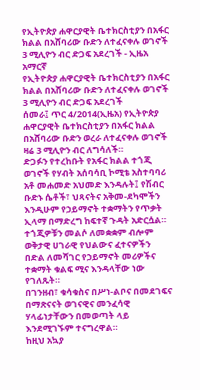የኢትዮጵያ ሐዋርያዊት ቤተክርስቲያን በአፋር ክልል በአሸባሪው ቡድን ለተፈናቀሉ ወገኖች 3 ሚሊዮን ብር ድጋፍ አደረገች - ኢዜአ አማርኛ
የኢትዮጵያ ሐዋርያዊት ቤተክርስቲያን በአፋር ክልል በአሸባሪው ቡድን ለተፈናቀሉ ወገኖች 3 ሚሊዮን ብር ድጋፍ አደረገች
ሰመራ፤ ጥር 4/2014(ኢዜአ) የኢትዮጵያ ሐዋርያዊት ቤተክርስቲያን በአፋር ክልል በአሸባሪው ቡድን ወረራ ለተፈናቀሉ ወገኖች ዛሬ 3 ሚሊዮን ብር ለግሳለች።
ድጋፉን የተረከቡት የአፋር ክልል ተጎጂ ወገኖች የሃብት አሰባሳቢ ኮሚቴ አስተባባሪ አቶ መሐመድ አህመድ እንዳሉት፤ የሽብር ቡድኑ ሴቶች፣ ህጻናትና አቅመ-ደካሞችን እንዲሁም የኃይማኖት ተቋማትን የጥቃት ኢላማ በማድረግ ከፍተኛ ጉዳት አድርሷል።
ተጎጂዎቹን መልሶ ለመቋቋም ብሎም ወቅታዊ ሀገራዊ የህልውና ፈተናዎችን በድል ለመሻገር የኃይማኖት መሪዎችና ተቋማት ቁልፍ ሚና እንዳላቸው ነው የገለጹት።
በገንዘብ፣ ቁሳቁስና በሥነ-ልቦና በመደገፍና በማጽናናት ወገናዊና መንፈሳዊ ሃላፊነታቸውን በመወጣት ላይ እንደሚገኙም ተናግረዋል።
ከዚህ አኳያ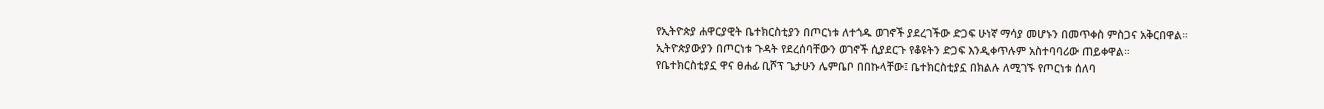የኢትዮጵያ ሐዋርያዊት ቤተክርስቲያን በጦርነቱ ለተጎዱ ወገኖች ያደረገችው ድጋፍ ሁነኛ ማሳያ መሆኑን በመጥቀስ ምስጋና አቅርበዋል።
ኢትዮጵያውያን በጦርነቱ ጉዳት የደረሰባቸውን ወገኖች ሲያደርጉ የቆዩትን ድጋፍ እንዲቀጥሉም አስተባባሪው ጠይቀዋል።
የቤተክርስቲያኗ ዋና ፀሐፊ ቢሾፕ ጌታሁን ሌምቤቦ በበኩላቸው፤ ቤተክርስቲያኗ በክልሉ ለሚገኙ የጦርነቱ ሰለባ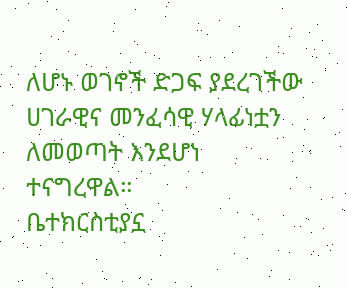ለሆኑ ወገኖች ድጋፍ ያደረገችው ሀገራዊና መንፈሳዊ ሃላፊነቷን ለመወጣት እንደሆነ ተናግረዋል።
ቤተክርስቲያኗ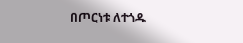በጦርነቱ ለተጎዱ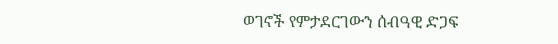ወገኖች የምታደርገውን ሰብዓዊ ድጋፍ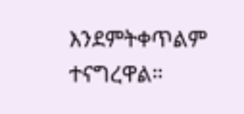እንደምትቀጥልም ተናግረዋል።